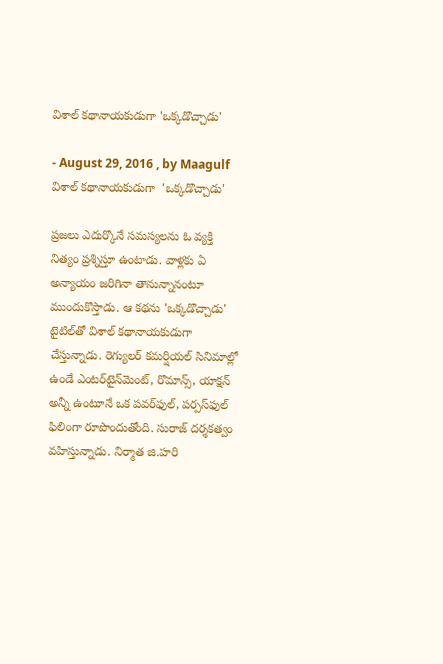విశాల్‌ కథానాయకుడుగా 'ఒక్కడొచ్చాడు'

- August 29, 2016 , by Maagulf
విశాల్‌ కథానాయకుడుగా  'ఒక్కడొచ్చాడు'

ప్రజలు ఎదుర్కొనే సమస్యలను ఓ వ్యక్తి నిత్యం ప్రశ్నిస్తూ ఉంటాడు. వాళ్లకు ఏ అన్యాయం జరిగినా తానున్నానంటూ ముందుకొస్తాడు. ఆ కథను 'ఒక్కడొచ్చాడు' టైటిల్‌తో విశాల్‌ కథానాయకుడుగా చేస్తున్నాడు. రెగ్యులర్‌ కమర్షియల్‌ సినిమాల్లో ఉండే ఎంటర్‌టైన్‌మెంట్‌, రొమాన్స్‌, యాక్షన్‌ అన్నీ ఉంటూనే ఒక పవర్‌ఫుల్‌, పర్పస్‌ఫుల్‌ ఫిలింగా రూపొందుతోంది. సురాజ్‌ దర్శకత్వం వహిస్తున్నాడు. నిర్మాత జి.హరి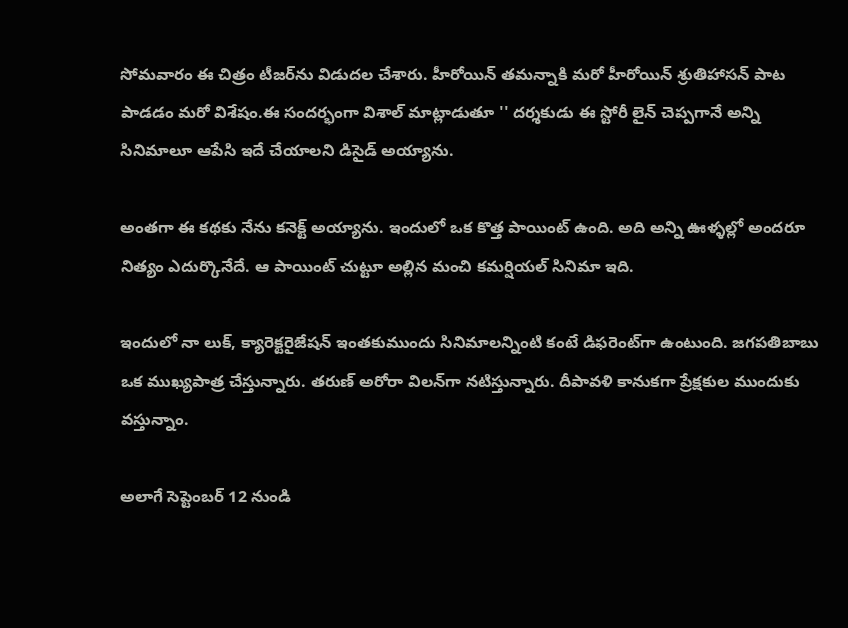సోమవారం ఈ చిత్రం టీజర్‌ను విడుదల చేశారు. హీరోయిన్‌ తమన్నాకి మరో హీరోయిన్‌ శ్రుతిహాసన్‌ పాట పాడడం మరో విశేషం.ఈ సందర్భంగా విశాల్‌ మాట్లాడుతూ '' దర్శకుడు ఈ స్టోరీ లైన్‌ చెప్పగానే అన్ని సినిమాలూ ఆపేసి ఇదే చేయాలని డిసైడ్‌ అయ్యాను.

అంతగా ఈ కథకు నేను కనెక్ట్‌ అయ్యాను. ఇందులో ఒక కొత్త పాయింట్‌ ఉంది. అది అన్ని ఊళ్ళల్లో అందరూ నిత్యం ఎదుర్కొనేదే. ఆ పాయింట్‌ చుట్టూ అల్లిన మంచి కమర్షియల్‌ సినిమా ఇది.

ఇందులో నా లుక్‌, క్యారెక్టరైజేషన్‌ ఇంతకుముందు సినిమాలన్నింటి కంటే డిఫరెంట్‌గా ఉంటుంది. జగపతిబాబు ఒక ముఖ్యపాత్ర చేస్తున్నారు. తరుణ్‌ అరోరా విలన్‌గా నటిస్తున్నారు. దీపావళి కానుకగా ప్రేక్షకుల ముందుకు వస్తున్నాం.

అలాగే సెప్టెంబర్‌ 12 నుండి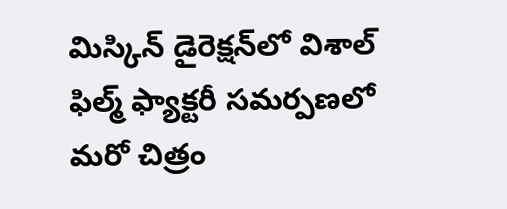మిస్కిన్‌ డైరెక్షన్‌లో విశాల్‌ ఫిల్మ్‌ ఫ్యాక్టరీ సమర్పణలో మరో చిత్రం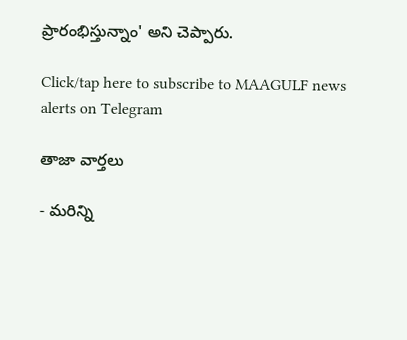ప్రారంభిస్తున్నాం' అని చెప్పారు.

Click/tap here to subscribe to MAAGULF news alerts on Telegram

తాజా వార్తలు

- మరిన్ని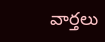వార్తలు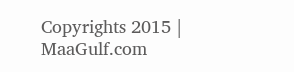Copyrights 2015 | MaaGulf.com